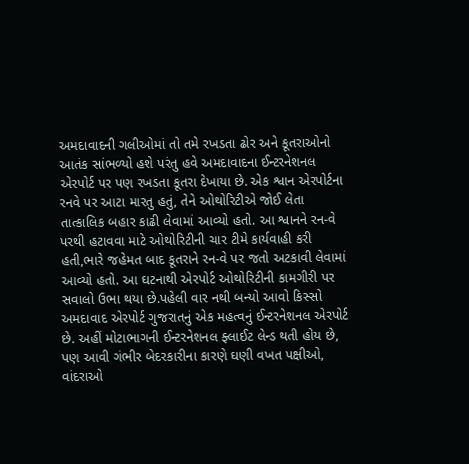અમદાવાદની ગલીઓમાં તો તમે રખડતા ઢોર અને કૂતરાઓનો આતંક સાંભળ્યો હશે પરંતુ હવે અમદાવાદના ઈન્ટરનેશનલ એરપોર્ટ પર પણ રખડતા કૂતરા દેખાયા છે. એક શ્વાન એરપોર્ટના રનવે પર આટા મારતુ હતું, તેને ઓથોરિટીએ જોઈ લેતા તાત્કાલિક બહાર કાઢી લેવામાં આવ્યો હતો. આ શ્વાનને રન-વે પરથી હટાવવા માટે ઓથોરિટીની ચાર ટીમે કાર્યવાહી કરી હતી,ભારે જહેમત બાદ કૂતરાને રન-વે પર જતો અટકાવી લેવામાં આવ્યો હતો. આ ઘટનાથી એરપોર્ટ ઓથોરિટીની કામગીરી પર સવાલો ઉભા થયા છે.પહેલી વાર નથી બન્યો આવો કિસ્સો
અમદાવાદ એરપોર્ટ ગુજરાતનું એક મહત્વનું ઈન્ટરનેશનલ એરપોર્ટ છે. અહીં મોટાભાગની ઈન્ટરનેશનલ ફ્લાઈટ લેન્ડ થતી હોય છે, પણ આવી ગંભીર બેદરકારીના કારણે ઘણી વખત પક્ષીઓ, વાંદરાઓ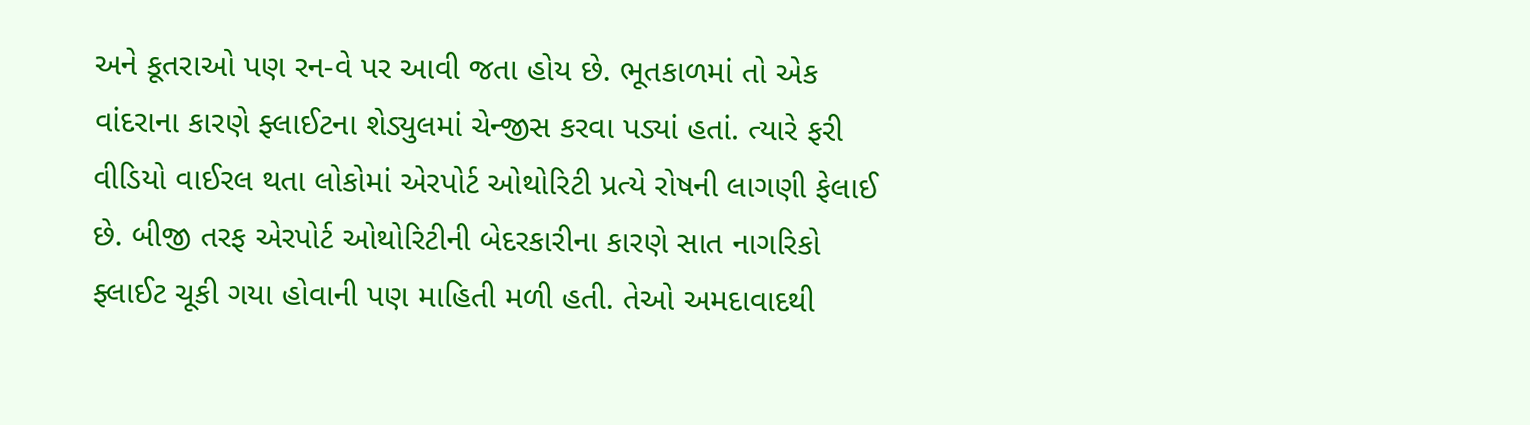અને કૂતરાઓ પણ રન-વે પર આવી જતા હોય છે. ભૂતકાળમાં તો એક વાંદરાના કારણે ફ્લાઈટના શેડ્યુલમાં ચેન્જીસ કરવા પડ્યાં હતાં. ત્યારે ફરી વીડિયો વાઈરલ થતા લોકોમાં એરપોર્ટ ઓથોરિટી પ્રત્યે રોષની લાગણી ફેલાઈ છે. બીજી તરફ એરપોર્ટ ઓથોરિટીની બેદરકારીના કારણે સાત નાગરિકો ફ્લાઈટ ચૂકી ગયા હોવાની પણ માહિતી મળી હતી. તેઓ અમદાવાદથી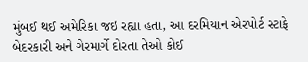મુંબઈ થઈ અમેરિકા જઇ રહ્યા હતા, આ દરમિયાન એરપોર્ટ સ્ટાફે બેદરકારી અને ગેરમાર્ગે દોરતા તેઓ કોઈ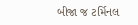બીજા જ ટર્મિનલ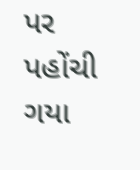પર પહોંચી ગયા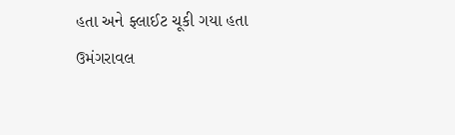હતા અને ફ્લાઈટ ચૂકી ગયા હતા
ઉમંગરાવલ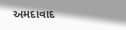અમદાવાદ